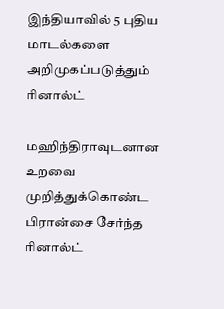இந்தியாவில் 5 புதிய மாடல்களை அறிமுகப்படுத்தும் ரினால்ட்

மஹிந்திராவுடனான உறவை முறித்துக்கொண்ட பிரான்சை சேர்ந்த ரினால்ட்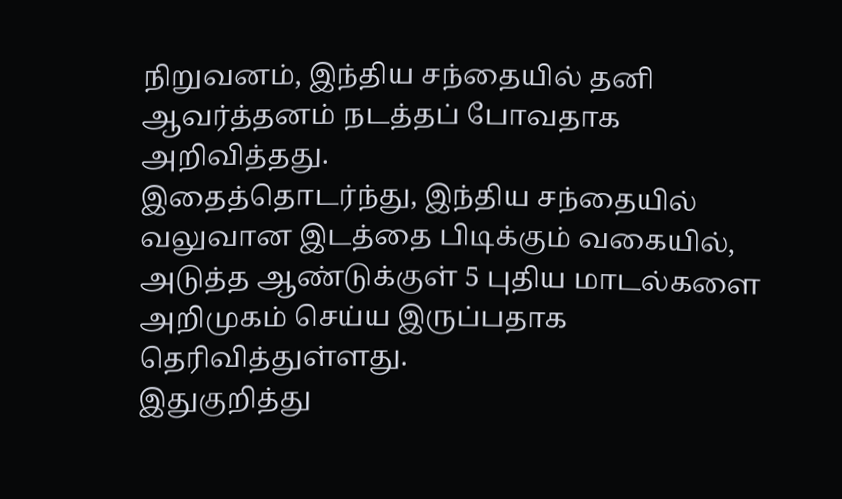நிறுவனம், இந்திய சந்தையில் தனி ஆவர்த்தனம் நடத்தப் போவதாக அறிவித்தது.
இதைத்தொடர்ந்து, இந்திய சந்தையில் வலுவான இடத்தை பிடிக்கும் வகையில், அடுத்த ஆண்டுக்குள் 5 புதிய மாடல்களை அறிமுகம் செய்ய இருப்பதாக தெரிவித்துள்ளது.
இதுகுறித்து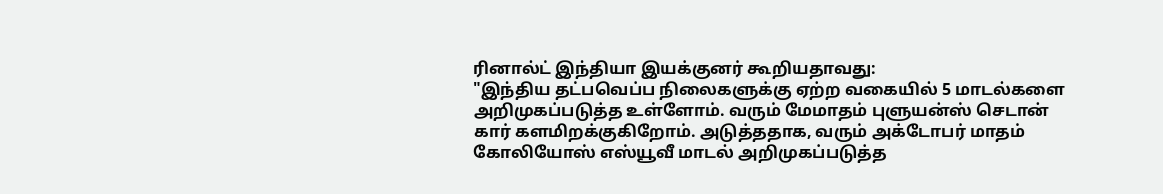ரினால்ட் இந்தியா இயக்குனர் கூறியதாவது:
"இந்திய தட்பவெப்ப நிலைகளுக்கு ஏற்ற வகையில் 5 மாடல்களை அறிமுகப்படுத்த உள்ளோம். வரும் மேமாதம் புளுயன்ஸ் செடான் கார் களமிறக்குகிறோம். அடுத்ததாக, வரும் அக்டோபர் மாதம் கோலியோஸ் எஸ்யூவீ மாடல் அறிமுகப்படுத்த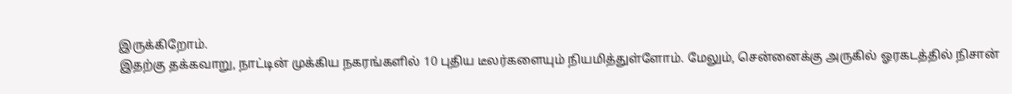இருக்கிறோம்.
இதற்கு தக்கவாறு, நாட்டின் முக்கிய நகரங்களில் 10 புதிய டீலர்களையும் நியமித்துள்ளோம். மேலும், சென்னைக்கு அருகில் ஓரகடத்தில் நிசான்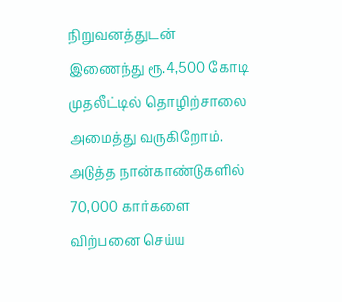நிறுவனத்துடன் இணைந்து ரூ.4,500 கோடி முதலீட்டில் தொழிற்சாலை அமைத்து வருகிறோம்.
அடுத்த நான்காண்டுகளில் 70,000 கார்களை விற்பனை செய்ய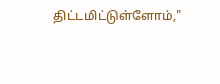திட்டமிட்டுள்ளோம்,"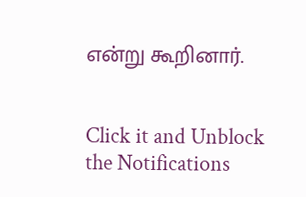என்று கூறினார்.


Click it and Unblock the Notifications